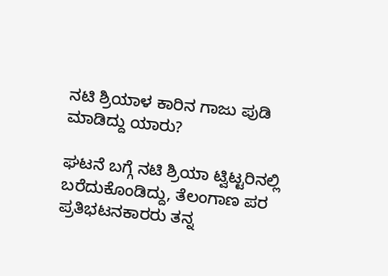ನಟಿ ಶ್ರಿಯಾಳ ಕಾರಿನ ಗಾಜು ಪುಡಿ ಮಾಡಿದ್ದು ಯಾರು?

ಘಟನೆ ಬಗ್ಗೆ ನಟಿ ಶ್ರಿಯಾ ಟ್ವಿಟ್ಟರಿನಲ್ಲಿ ಬರೆದುಕೊಂಡಿದ್ದು, ತೆಲಂಗಾಣ ಪರ ಪ್ರತಿಭಟನಕಾರರು ತನ್ನ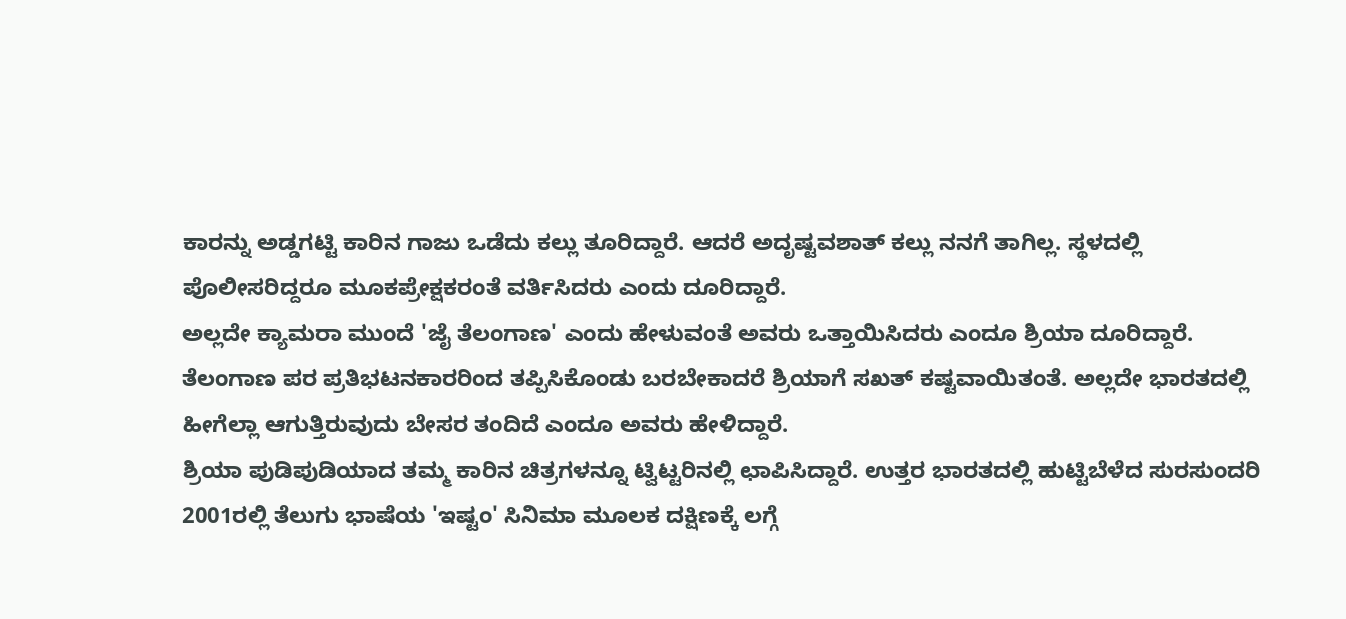ಕಾರನ್ನು ಅಡ್ಡಗಟ್ಟಿ ಕಾರಿನ ಗಾಜು ಒಡೆದು ಕಲ್ಲು ತೂರಿದ್ದಾರೆ. ಆದರೆ ಅದೃಷ್ಟವಶಾತ್ ಕಲ್ಲು ನನಗೆ ತಾಗಿಲ್ಲ. ಸ್ಥಳದಲ್ಲಿ ಪೊಲೀಸರಿದ್ದರೂ ಮೂಕಪ್ರೇಕ್ಷಕರಂತೆ ವರ್ತಿಸಿದರು ಎಂದು ದೂರಿದ್ದಾರೆ.
ಅಲ್ಲದೇ ಕ್ಯಾಮರಾ ಮುಂದೆ 'ಜೈ ತೆಲಂಗಾಣ' ಎಂದು ಹೇಳುವಂತೆ ಅವರು ಒತ್ತಾಯಿಸಿದರು ಎಂದೂ ಶ್ರಿಯಾ ದೂರಿದ್ದಾರೆ. ತೆಲಂಗಾಣ ಪರ ಪ್ರತಿಭಟನಕಾರರಿಂದ ತಪ್ಪಿಸಿಕೊಂಡು ಬರಬೇಕಾದರೆ ಶ್ರಿಯಾಗೆ ಸಖತ್ ಕಷ್ಟವಾಯಿತಂತೆ. ಅಲ್ಲದೇ ಭಾರತದಲ್ಲಿ ಹೀಗೆಲ್ಲಾ ಆಗುತ್ತಿರುವುದು ಬೇಸರ ತಂದಿದೆ ಎಂದೂ ಅವರು ಹೇಳಿದ್ದಾರೆ.
ಶ್ರಿಯಾ ಪುಡಿಪುಡಿಯಾದ ತಮ್ಮ ಕಾರಿನ ಚಿತ್ರಗಳನ್ನೂ ಟ್ವಿಟ್ಟರಿನಲ್ಲಿ ಛಾಪಿಸಿದ್ದಾರೆ. ಉತ್ತರ ಭಾರತದಲ್ಲಿ ಹುಟ್ಟಿಬೆಳೆದ ಸುರಸುಂದರಿ 2001ರಲ್ಲಿ ತೆಲುಗು ಭಾಷೆಯ 'ಇಷ್ಟಂ' ಸಿನಿಮಾ ಮೂಲಕ ದಕ್ಷಿಣಕ್ಕೆ ಲಗ್ಗೆ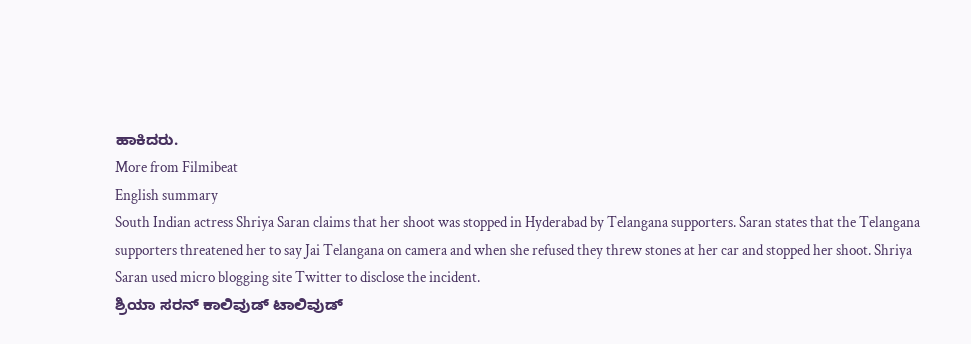ಹಾಕಿದರು.
More from Filmibeat
English summary
South Indian actress Shriya Saran claims that her shoot was stopped in Hyderabad by Telangana supporters. Saran states that the Telangana supporters threatened her to say Jai Telangana on camera and when she refused they threw stones at her car and stopped her shoot. Shriya Saran used micro blogging site Twitter to disclose the incident.
ಶ್ರಿಯಾ ಸರನ್ ಕಾಲಿವುಡ್ ಟಾಲಿವುಡ್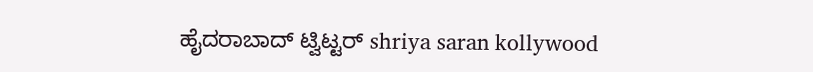ಹೈದರಾಬಾದ್ ಟ್ವಿಟ್ಟರ್ shriya saran kollywood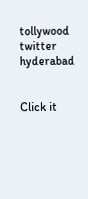tollywood twitter hyderabad


Click it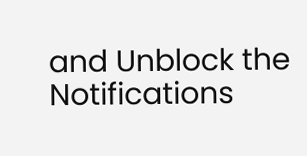and Unblock the Notifications